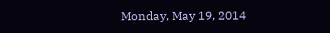Monday, May 19, 2014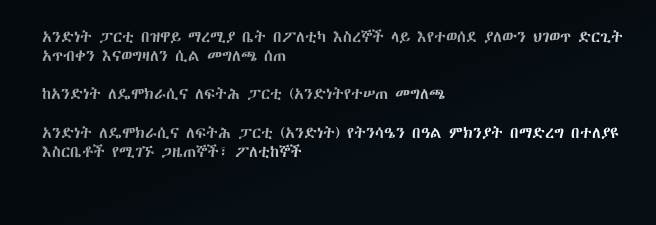አንድነት ፓርቲ በዝዋይ ማረሚያ ቤት በፖለቲካ እስረኞች ላይ እየተወሰደ ያለውን ህገወጥ ድርጊት አጥብቀን እናወግዛለን ሲል መግለጫ ሰጠ

ከአንድነት ለዴሞክራሲና ለፍትሕ ፓርቲ (አንድነትየተሠጠ መግለጫ

አንድነት ለዴሞክራሲና ለፍትሕ ፓርቲ (አንድነት) የትንሳዔን በዓል ምክንያት በማድረግ በተለያዩ እስርቤቶች የሚገኙ ጋዜጠኞች፣ ፖለቲከኞች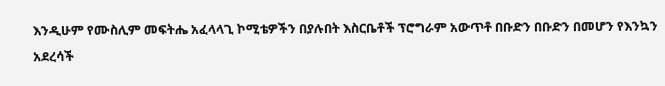እንዲሁም የሙስሊም መፍትሔ አፈላላጊ ኮሚቴዎችን በያሉበት እስርቤቶች ፕሮግራም አውጥቶ በቡድን በቡድን በመሆን የእንኳን አደረሳች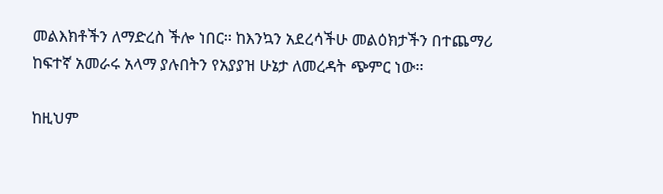መልእክቶችን ለማድረስ ችሎ ነበር፡፡ ከእንኳን አደረሳችሁ መልዕክታችን በተጨማሪ ከፍተኛ አመራሩ አላማ ያሉበትን የአያያዝ ሁኔታ ለመረዳት ጭምር ነው፡፡

ከዚህም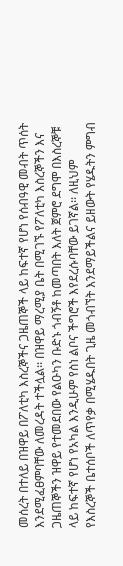መሰረት በተለይ በዝዋይ በፖለቲካ እስረኞችና ጋዜጠኞች ላይ ከፍተኛ የሆነ የሰብዓዊ መብት ጥሰት እንደሚፈፀምባቸው ለመረዳት ተችሏል፡፡ በዝዋይ ማረሚያ ቤት በሚገኙ የፖለቲካ እስረኞችን እና ጋዜጠኞችን ዝዋይ የተመደበው የልዑካን ቡድኑ ጎብኝቶ ከመጣበት እለት ጀምሮ ደግሞ በእስረኞቹ ላይ ከፍተኛ የሆነ የአካል እንዲሁም የስነ ልቦና ችግሮች እየደረሱባቸው ይገኛል፡፡ ለዚህም የእስረኞች ቤተሰቦች ለጥየቃ በሚሄዱበት ጊዜ መጎብኘት እንደማይችልና ይዘውት የሄዱትን ምግብ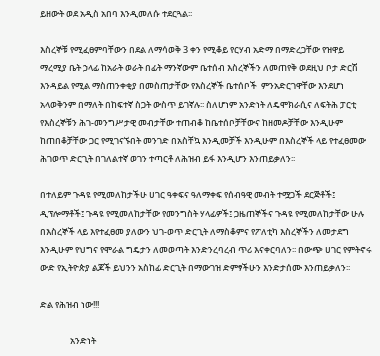ይዘውት ወደ አዲስ አበባ እንዲመለሱ ተደርጓል፡፡

እስረኞቹ የሚፈፀምባቸውን በደል ለማሳወቅ 3 ቀን የሚቆይ የርሃብ አድማ በማድረጋቸው የዝዋይ ማረሚያ ቤት ኃላፊ ከአራት ወራት በፊት ማንኛውም ቤተሰብ እስረኞችን ለመጠየቅ ወደዚህ ቦታ ድርሽ እንዳይል የሚል ማስጠንቀቂያ በመስጠታቸው የእስረኞች ቤተሰቦች  ምንአድርገዋቸው እንደሆነ አላወቅንም በማለት በከፍተኛ ስጋት ውስጥ ይገኛሉ፡፡ ስለሆነም አንድነት ለዴሞክራሲና ለፍትሕ ፓርቲ የእስረኞቹን ሕገ-መንግሥታዊ መብታቸው ተጠብቆ ከቤተሰቦቻቸውና ከዘመዶቻቸው እንዲሁም ከጠበቆቻቸው ጋር የሚገናኙበት መንገድ በአስቸኳ እንዲመቻች እንዲሁም በእስረኞች ላይ የተፈፀመው ሕገወጥ ድርጊት በገለልተኛ ወገን ተጣርቶ ለሕዝብ ይፋ እንዲሆን እንጠይቃለን፡፡

በተለይም ጉዳዩ የሚመለከታችሁ ሀገር ዓቀፍና ዓለማቀፍ የሰብዓዊ መብት ተሟጋች ደርጅቶች፤ ዲፕሎማቶች፤ ጉዳዩ የሚመለከታቸው የመንግስት ሃላፊዎች፤ ጋዜጠኞችና ጉዳዩ የሚመለከታቸው ሁሉ በእስረኞች ላይ እየተፈፀመ ያለውን ህገ-ወጥ ድርጊት ለማስቆምና የፖለቲካ እስረኞችን ለመታደግ እንዲሁም የህግና የሞራል ግዴታን ለመወጣት እንድንረባረብ ጥሪ እናቀርባለን፡፡ በውጭ ሀገር የምትኖሩ ውድ የኢትዮጵያ ልጆች ይህንን አስከፊ ድርጊት በማውገዝ ድምፃችሁን እንድታሰሙ እንጠይቃለን፡፡

ድል የሕዝብ ነው!!!

               አንድነት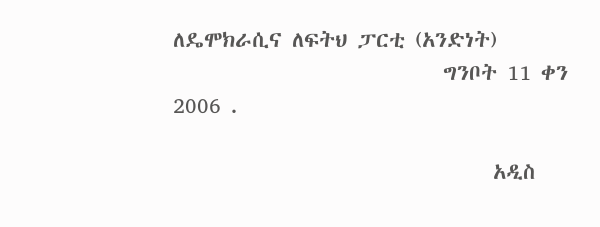ለዴሞክራሲና ለፍትህ ፓርቲ (አንድነት)
                           ግንቦት 11 ቀን 2006 .

                                አዲስ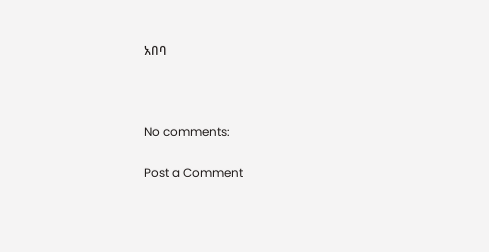አበባ



No comments:

Post a Comment